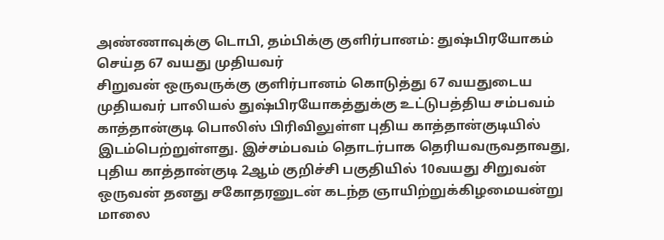அண்ணாவுக்கு டொபி, தம்பிக்கு குளிர்பானம்: துஷ்பிரயோகம் செய்த 67 வயது முதியவர்
சிறுவன் ஒருவருக்கு குளிர்பானம் கொடுத்து 67 வயதுடைய முதியவர் பாலியல் துஷ்பிரயோகத்துக்கு உட்டுபத்திய சம்பவம் காத்தான்குடி பொலிஸ் பிரிவிலுள்ள புதிய காத்தான்குடியில் இடம்பெற்றுள்ளது. இச்சம்பவம் தொடர்பாக தெரியவருவதாவது, புதிய காத்தான்குடி 2ஆம் குறிச்சி பகுதியில் 10வயது சிறுவன் ஒருவன் தனது சகோதரனுடன் கடந்த ஞாயிற்றுக்கிழமையன்று மாலை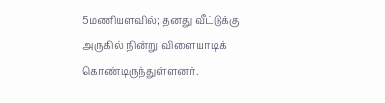5மணியளவில்; தனது வீட்டுக்கு அருகில் நின்று விளையாடிக் கொண்டிருந்துள்ளனர்.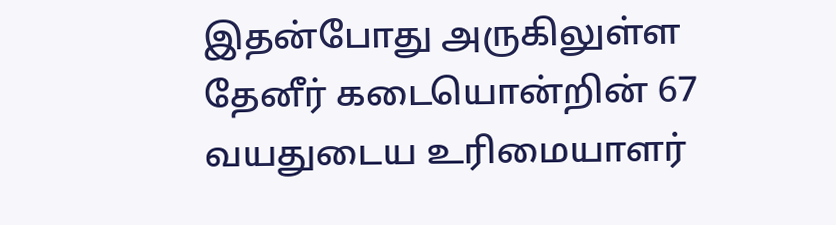இதன்போது அருகிலுள்ள தேனீர் கடையொன்றின் 67 வயதுடைய உரிமையாளர்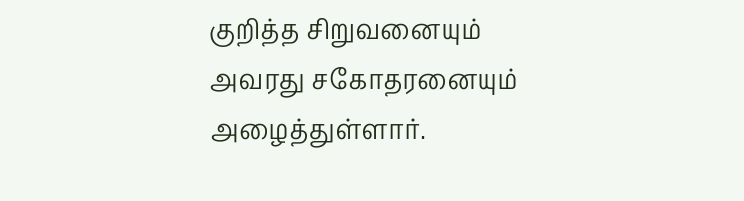குறித்த சிறுவனையும் அவரது சகோதரனையும் அழைத்துள்ளார்.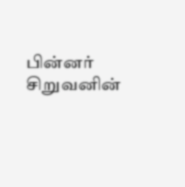பின்னர் சிறுவனின்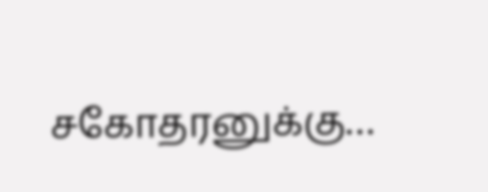சகோதரனுக்கு…